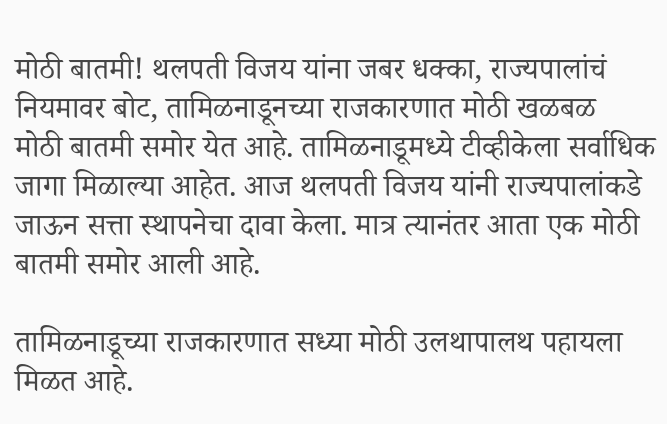मोठी बातमी! थलपती विजय यांना जबर धक्का, राज्यपालांचं नियमावर बोट, तामिळनाडूनच्या राजकारणात मोठी खळबळ
मोठी बातमी समोर येत आहे. तामिळनाडूमध्ये टीव्हीकेला सर्वाधिक जागा मिळाल्या आहेत. आज थलपती विजय यांनी राज्यपालांकडे जाऊन सत्ता स्थापनेचा दावा केला. मात्र त्यानंतर आता एक मोठी बातमी समोर आली आहे.

तामिळनाडूच्या राजकारणात सध्या मोठी उलथापालथ पहायला मिळत आहे.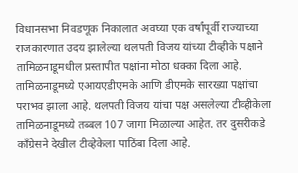विधानसभा निवडणूक निकालात अवघ्या एक वर्षांपूर्वी राज्याच्या राजकारणात उदय झालेल्या थलपती विजय यांच्या टीव्हीके पक्षाने तामिळनाडूमधील प्रस्तापीत पक्षांना मोठा धक्का दिला आहे. तामिळनाडूमध्ये एआयएडीएमके आणि डीएमके सारख्या पक्षांचा पराभव झाला आहे. थलपती विजय यांचा पक्ष असलेल्या टीव्हीकेला तामिळनाडूमध्ये तब्बल 107 जागा मिळाल्या आहेत. तर दुसरीकडे काँग्रेसने देखील टीव्हेकेला पाठिंबा दिला आहे.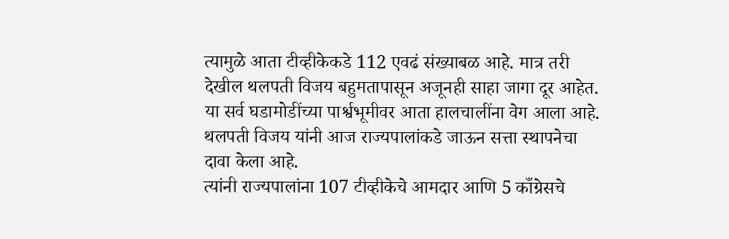त्यामुळे आता टीव्हीकेकडे 112 एवढं संख्याबळ आहे. मात्र तरी देखील थलपती विजय बहुमतापासून अजूनही साहा जागा दूर आहेत. या सर्व घडामोडींच्या पार्श्वभूमीवर आता हालचालींना वेग आला आहे. थलपती विजय यांनी आज राज्यपालांकडे जाऊन सत्ता स्थापनेचा दावा केला आहे.
त्यांनी राज्यपालांना 107 टीव्हीकेचे आमदार आणि 5 काँग्रेसचे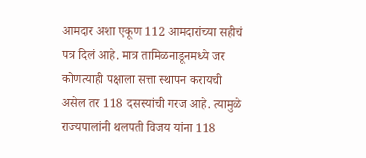आमदार अशा एकूण 112 आमदारांच्या सहीचं पत्र दिलं आहे. मात्र तामिळनाडूनमध्ये जर कोणत्याही पक्षाला सत्ता स्थापन करायची असेल तर 118 दसस्यांची गरज आहे. त्यामुळे राज्यपालांनी थलपती विजय यांना 118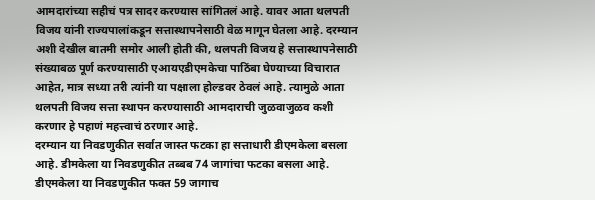आमदारांच्या सहीचं पत्र सादर करण्यास सांगितलं आहे. यावर आता थलपती विजय यांनी राज्यपालांकडून सत्तास्थापनेसाठी वेळ मागून घेतला आहे. दरम्यान अशी देखील बातमी समोर आली होती की, थलपती विजय हे सत्तास्थापनेसाठी संख्याबळ पूर्ण करण्यासाठी एआयएडीएमकेचा पाठिंबा घेण्याच्या विचारात आहेत, मात्र सध्या तरी त्यांनी या पक्षाला होल्डवर ठेवलं आहे. त्यामुळे आता थलपती विजय सत्ता स्थापन करण्यासाठी आमदाराची जुळवाजुळव कशी करणार हे पहाणं महत्त्वाचं ठरणार आहे.
दरम्यान या निवडणुकीत सर्वात जास्त फटका हा सत्ताधारी डीएमकेला बसला आहे. डीमकेला या निवडणुकीत तब्बब 74 जागांचा फटका बसला आहे. डीएमकेला या निवडणुकीत फक्त 59 जागाच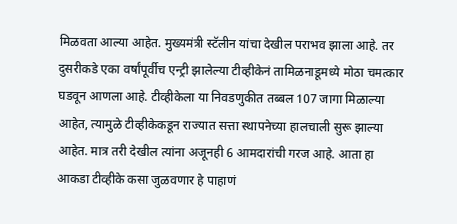मिळवता आल्या आहेत. मुख्यमंत्री स्टॅलीन यांचा देखील पराभव झाला आहे. तर दुसरीकडे एका वर्षांपूर्वीच एन्ट्री झालेल्या टीव्हीकेनं तामिळनाडूमध्ये मोठा चमत्कार घडवून आणला आहे. टीव्हीकेला या निवडणुकीत तब्बल 107 जागा मिळाल्या आहेत, त्यामुळे टीव्हीकेकडून राज्यात सत्ता स्थापनेच्या हालचाली सुरू झाल्या आहेत. मात्र तरी देखील त्यांना अजूनही 6 आमदारांची गरज आहे. आता हा आकडा टीव्हीके कसा जुळवणार हे पाहाणं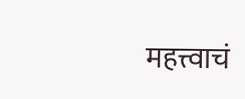महत्त्वाचं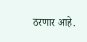ठरणार आहे.